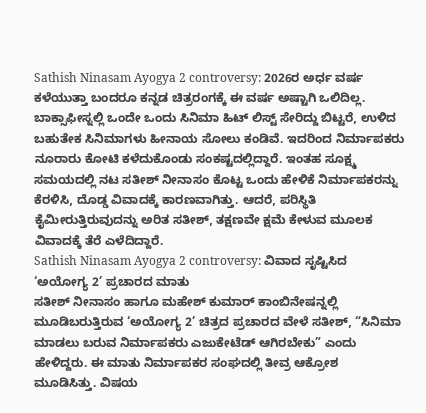Sathish Ninasam Ayogya 2 controversy: 2026ರ ಅರ್ಧ ವರ್ಷ ಕಳೆಯುತ್ತಾ ಬಂದರೂ ಕನ್ನಡ ಚಿತ್ರರಂಗಕ್ಕೆ ಈ ವರ್ಷ ಅಷ್ಟಾಗಿ ಒಲಿದಿಲ್ಲ. ಬಾಕ್ಸಾಫೀಸ್ನಲ್ಲಿ ಒಂದೇ ಒಂದು ಸಿನಿಮಾ ಹಿಟ್ ಲಿಸ್ಟ್ ಸೇರಿದ್ದು ಬಿಟ್ಟರೆ, ಉಳಿದ ಬಹುತೇಕ ಸಿನಿಮಾಗಳು ಹೀನಾಯ ಸೋಲು ಕಂಡಿವೆ. ಇದರಿಂದ ನಿರ್ಮಾಪಕರು ನೂರಾರು ಕೋಟಿ ಕಳೆದುಕೊಂಡು ಸಂಕಷ್ಟದಲ್ಲಿದ್ದಾರೆ. ಇಂತಹ ಸೂಕ್ಷ್ಮ ಸಮಯದಲ್ಲಿ ನಟ ಸತೀಶ್ ನೀನಾಸಂ ಕೊಟ್ಟ ಒಂದು ಹೇಳಿಕೆ ನಿರ್ಮಾಪಕರನ್ನು ಕೆರಳಿಸಿ, ದೊಡ್ಡ ವಿವಾದಕ್ಕೆ ಕಾರಣವಾಗಿತ್ತು. ಆದರೆ, ಪರಿಸ್ಥಿತಿ ಕೈಮೀರುತ್ತಿರುವುದನ್ನು ಅರಿತ ಸತೀಶ್, ತಕ್ಷಣವೇ ಕ್ಷಮೆ ಕೇಳುವ ಮೂಲಕ ವಿವಾದಕ್ಕೆ ತೆರೆ ಎಳೆದಿದ್ದಾರೆ.
Sathish Ninasam Ayogya 2 controversy: ವಿವಾದ ಸೃಷ್ಟಿಸಿದ ‘ಅಯೋಗ್ಯ 2’ ಪ್ರಚಾರದ ಮಾತು
ಸತೀಶ್ ನೀನಾಸಂ ಹಾಗೂ ಮಹೇಶ್ ಕುಮಾರ್ ಕಾಂಬಿನೇಷನ್ನಲ್ಲಿ ಮೂಡಿಬರುತ್ತಿರುವ ‘ಅಯೋಗ್ಯ 2’ ಚಿತ್ರದ ಪ್ರಚಾರದ ವೇಳೆ ಸತೀಶ್, “ಸಿನಿಮಾ ಮಾಡಲು ಬರುವ ನಿರ್ಮಾಪಕರು ಎಜುಕೇಟೆಡ್ ಆಗಿರಬೇಕು” ಎಂದು ಹೇಳಿದ್ದರು. ಈ ಮಾತು ನಿರ್ಮಾಪಕರ ಸಂಘದಲ್ಲಿ ತೀವ್ರ ಆಕ್ರೋಶ ಮೂಡಿಸಿತ್ತು. ವಿಷಯ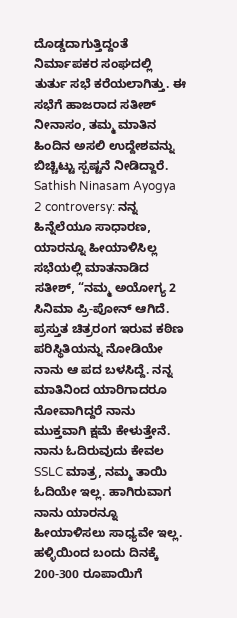ದೊಡ್ಡದಾಗುತ್ತಿದ್ದಂತೆ ನಿರ್ಮಾಪಕರ ಸಂಘದಲ್ಲಿ ತುರ್ತು ಸಭೆ ಕರೆಯಲಾಗಿತ್ತು. ಈ ಸಭೆಗೆ ಹಾಜರಾದ ಸತೀಶ್ ನೀನಾಸಂ, ತಮ್ಮ ಮಾತಿನ ಹಿಂದಿನ ಅಸಲಿ ಉದ್ದೇಶವನ್ನು ಬಿಚ್ಚಿಟ್ಟು ಸ್ಪಷ್ಟನೆ ನೀಡಿದ್ದಾರೆ.
Sathish Ninasam Ayogya 2 controversy: ನನ್ನ ಹಿನ್ನೆಲೆಯೂ ಸಾಧಾರಣ, ಯಾರನ್ನೂ ಹೀಯಾಳಿಸಿಲ್ಲ
ಸಭೆಯಲ್ಲಿ ಮಾತನಾಡಿದ ಸತೀಶ್, “ನಮ್ಮ ಅಯೋಗ್ಯ 2 ಸಿನಿಮಾ ಪ್ರಿ-ಪೋನ್ ಆಗಿದೆ. ಪ್ರಸ್ತುತ ಚಿತ್ರರಂಗ ಇರುವ ಕಠಿಣ ಪರಿಸ್ಥಿತಿಯನ್ನು ನೋಡಿಯೇ ನಾನು ಆ ಪದ ಬಳಸಿದ್ದೆ. ನನ್ನ ಮಾತಿನಿಂದ ಯಾರಿಗಾದರೂ ನೋವಾಗಿದ್ದರೆ ನಾನು ಮುಕ್ತವಾಗಿ ಕ್ಷಮೆ ಕೇಳುತ್ತೇನೆ. ನಾನು ಓದಿರುವುದು ಕೇವಲ SSLC ಮಾತ್ರ, ನಮ್ಮ ತಾಯಿ ಓದಿಯೇ ಇಲ್ಲ. ಹಾಗಿರುವಾಗ ನಾನು ಯಾರನ್ನೂ ಹೀಯಾಳಿಸಲು ಸಾಧ್ಯವೇ ಇಲ್ಲ. ಹಳ್ಳಿಯಿಂದ ಬಂದು ದಿನಕ್ಕೆ 200-300 ರೂಪಾಯಿಗೆ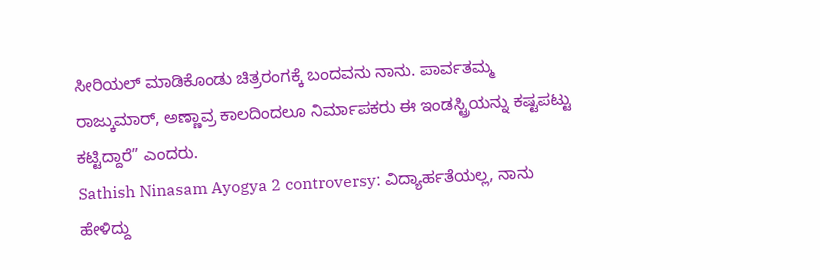ಸೀರಿಯಲ್ ಮಾಡಿಕೊಂಡು ಚಿತ್ರರಂಗಕ್ಕೆ ಬಂದವನು ನಾನು. ಪಾರ್ವತಮ್ಮ ರಾಜ್ಕುಮಾರ್, ಅಣ್ಣಾವ್ರ ಕಾಲದಿಂದಲೂ ನಿರ್ಮಾಪಕರು ಈ ಇಂಡಸ್ಟ್ರಿಯನ್ನು ಕಷ್ಟಪಟ್ಟು ಕಟ್ಟಿದ್ದಾರೆ” ಎಂದರು.
Sathish Ninasam Ayogya 2 controversy: ವಿದ್ಯಾರ್ಹತೆಯಲ್ಲ, ನಾನು ಹೇಳಿದ್ದು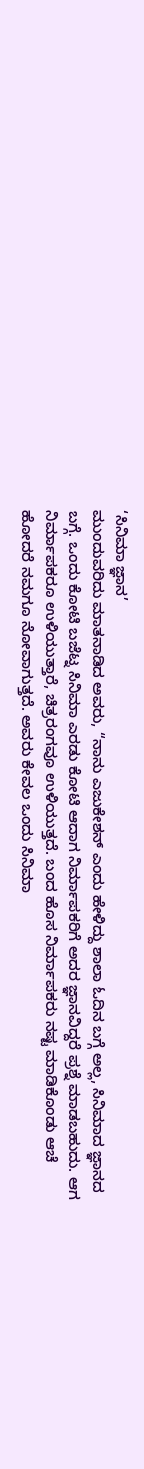‘ಸಿನಿಮಾ ಜ್ಞಾನ’
ಮುಂದುವರಿದು ಮಾತನಾಡಿದ ಅವರು, “ನಾನು ಎಜುಕೇಶನ್ ಎಂದು ಹೇಳಿದ್ದು ಶಾಲಾ ಓದಿನ ಬಗ್ಗೆ ಅಲ್ಲ, ಸಿನಿಮಾದ ಜ್ಞಾನದ ಬಗ್ಗೆ. ಒಂದು ಕೋಟಿ ಬಜೆಟ್ನ ಸಿನಿಮಾ ಎರಡು ಕೋಟಿ ಆದಾಗ ನಿರ್ಮಾಪಕರಿಗೆ ಅದರ ಜ್ಞಾನವಿದ್ದರೆ ಪ್ರಶ್ನೆ ಮಾಡಬಹುದು. ಆಗ ನಿರ್ಮಾಪಕರೂ ಉಳಿಯುತ್ತಾರೆ, ಚಿತ್ರರಂಗವೂ ಉಳಿಯುತ್ತದೆ. ಬಂದ ಹೊಸ ನಿರ್ಮಾಪಕರು ನಷ್ಟ ಮಾಡಿಕೊಂಡು ಆಚೆ ಹೋದರೆ ನಮಗೂ ನೋವಾಗುತ್ತದೆ. ಅವರು ಕೇವಲ ಒಂದು ಸಿನಿಮಾ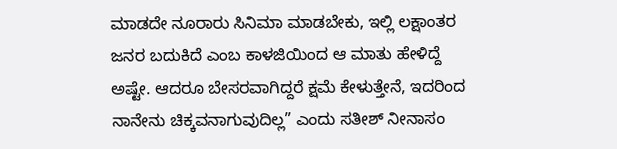ಮಾಡದೇ ನೂರಾರು ಸಿನಿಮಾ ಮಾಡಬೇಕು, ಇಲ್ಲಿ ಲಕ್ಷಾಂತರ ಜನರ ಬದುಕಿದೆ ಎಂಬ ಕಾಳಜಿಯಿಂದ ಆ ಮಾತು ಹೇಳಿದ್ದೆ ಅಷ್ಟೇ. ಆದರೂ ಬೇಸರವಾಗಿದ್ದರೆ ಕ್ಷಮೆ ಕೇಳುತ್ತೇನೆ, ಇದರಿಂದ ನಾನೇನು ಚಿಕ್ಕವನಾಗುವುದಿಲ್ಲ” ಎಂದು ಸತೀಶ್ ನೀನಾಸಂ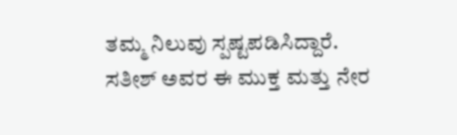ತಮ್ಮ ನಿಲುವು ಸ್ಪಷ್ಟಪಡಿಸಿದ್ದಾರೆ.
ಸತೀಶ್ ಅವರ ಈ ಮುಕ್ತ ಮತ್ತು ನೇರ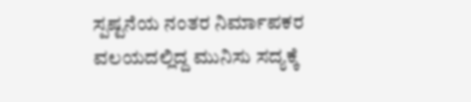ಸ್ಪಷ್ಟನೆಯ ನಂತರ ನಿರ್ಮಾಪಕರ ವಲಯದಲ್ಲಿದ್ದ ಮುನಿಸು ಸದ್ಯಕ್ಕೆ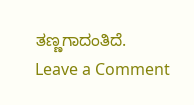ತಣ್ಣಗಾದಂತಿದೆ.
Leave a Comment